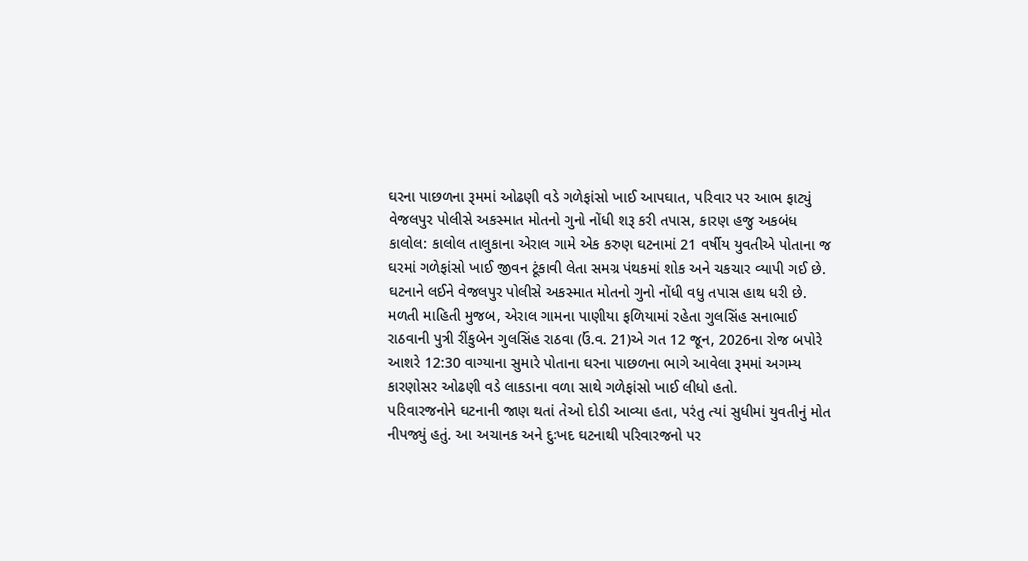ઘરના પાછળના રૂમમાં ઓઢણી વડે ગળેફાંસો ખાઈ આપઘાત, પરિવાર પર આભ ફાટ્યું
વેજલપુર પોલીસે અકસ્માત મોતનો ગુનો નોંધી શરૂ કરી તપાસ, કારણ હજુ અકબંધ
કાલોલ: કાલોલ તાલુકાના એરાલ ગામે એક કરુણ ઘટનામાં 21 વર્ષીય યુવતીએ પોતાના જ ઘરમાં ગળેફાંસો ખાઈ જીવન ટૂંકાવી લેતા સમગ્ર પંથકમાં શોક અને ચકચાર વ્યાપી ગઈ છે. ઘટનાને લઈને વેજલપુર પોલીસે અકસ્માત મોતનો ગુનો નોંધી વધુ તપાસ હાથ ધરી છે.
મળતી માહિતી મુજબ, એરાલ ગામના પાણીયા ફળિયામાં રહેતા ગુલસિંહ સનાભાઈ રાઠવાની પુત્રી રીંકુબેન ગુલસિંહ રાઠવા (ઉં.વ. 21)એ ગત 12 જૂન, 2026ના રોજ બપોરે આશરે 12:30 વાગ્યાના સુમારે પોતાના ઘરના પાછળના ભાગે આવેલા રૂમમાં અગમ્ય કારણોસર ઓઢણી વડે લાકડાના વળા સાથે ગળેફાંસો ખાઈ લીધો હતો.
પરિવારજનોને ઘટનાની જાણ થતાં તેઓ દોડી આવ્યા હતા, પરંતુ ત્યાં સુધીમાં યુવતીનું મોત નીપજ્યું હતું. આ અચાનક અને દુઃખદ ઘટનાથી પરિવારજનો પર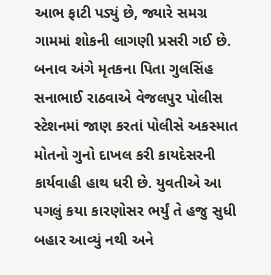આભ ફાટી પડ્યું છે, જ્યારે સમગ્ર ગામમાં શોકની લાગણી પ્રસરી ગઈ છે.
બનાવ અંગે મૃતકના પિતા ગુલસિંહ સનાભાઈ રાઠવાએ વેજલપુર પોલીસ સ્ટેશનમાં જાણ કરતાં પોલીસે અકસ્માત મોતનો ગુનો દાખલ કરી કાયદેસરની કાર્યવાહી હાથ ધરી છે. યુવતીએ આ પગલું કયા કારણોસર ભર્યું તે હજુ સુધી બહાર આવ્યું નથી અને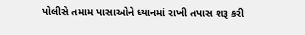પોલીસે તમામ પાસાઓને ધ્યાનમાં રાખી તપાસ શરૂ કરી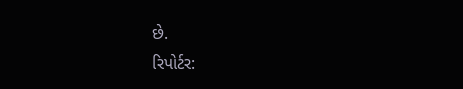છે.
રિપોર્ટર: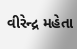વીરેન્દ્ર મહેતા